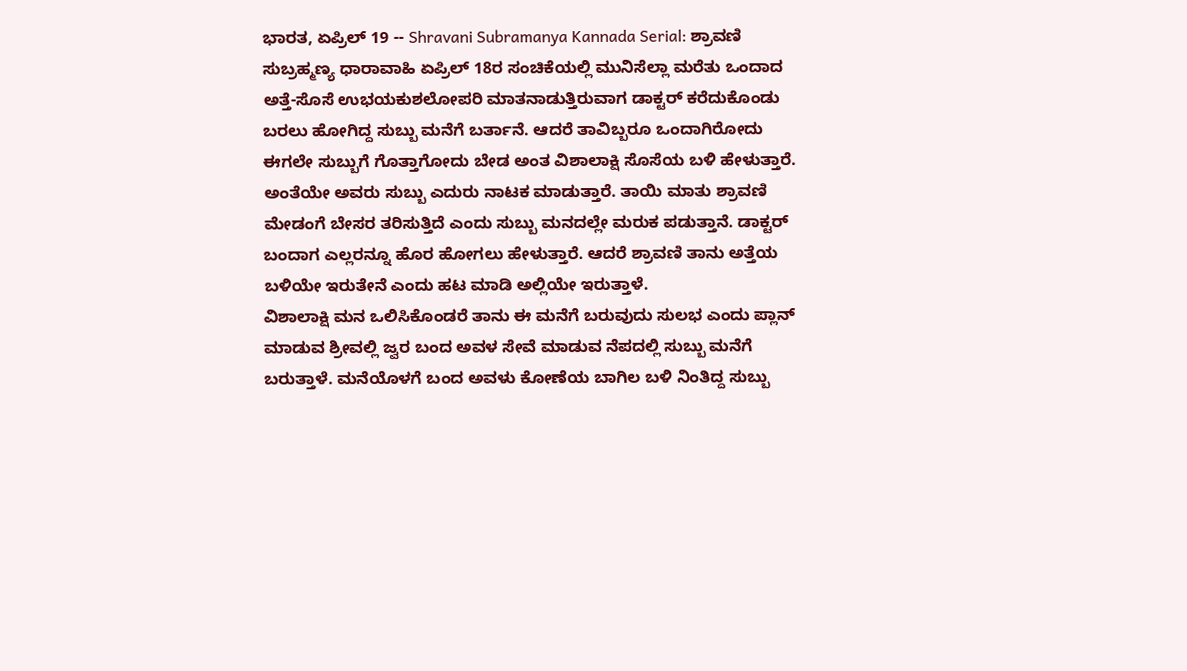ಭಾರತ, ಏಪ್ರಿಲ್ 19 -- Shravani Subramanya Kannada Serial: ಶ್ರಾವಣಿ ಸುಬ್ರಹ್ಮಣ್ಯ ಧಾರಾವಾಹಿ ಏಪ್ರಿಲ್ 18ರ ಸಂಚಿಕೆಯಲ್ಲಿ ಮುನಿಸೆಲ್ಲಾ ಮರೆತು ಒಂದಾದ ಅತ್ತೆ-ಸೊಸೆ ಉಭಯಕುಶಲೋಪರಿ ಮಾತನಾಡುತ್ತಿರುವಾಗ ಡಾಕ್ಟರ್ ಕರೆದುಕೊಂಡು ಬರಲು ಹೋಗಿದ್ದ ಸುಬ್ಬು ಮನೆಗೆ ಬರ್ತಾನೆ. ಆದರೆ ತಾವಿಬ್ಬರೂ ಒಂದಾಗಿರೋದು ಈಗಲೇ ಸುಬ್ಬುಗೆ ಗೊತ್ತಾಗೋದು ಬೇಡ ಅಂತ ವಿಶಾಲಾಕ್ಷಿ ಸೊಸೆಯ ಬಳಿ ಹೇಳುತ್ತಾರೆ. ಅಂತೆಯೇ ಅವರು ಸುಬ್ಬು ಎದುರು ನಾಟಕ ಮಾಡುತ್ತಾರೆ. ತಾಯಿ ಮಾತು ಶ್ರಾವಣಿ ಮೇಡಂಗೆ ಬೇಸರ ತರಿಸುತ್ತಿದೆ ಎಂದು ಸುಬ್ಬು ಮನದಲ್ಲೇ ಮರುಕ ಪಡುತ್ತಾನೆ. ಡಾಕ್ಟರ್ ಬಂದಾಗ ಎಲ್ಲರನ್ನೂ ಹೊರ ಹೋಗಲು ಹೇಳುತ್ತಾರೆ. ಆದರೆ ಶ್ರಾವಣಿ ತಾನು ಅತ್ತೆಯ ಬಳಿಯೇ ಇರುತೇನೆ ಎಂದು ಹಟ ಮಾಡಿ ಅಲ್ಲಿಯೇ ಇರುತ್ತಾಳೆ.
ವಿಶಾಲಾಕ್ಷಿ ಮನ ಒಲಿಸಿಕೊಂಡರೆ ತಾನು ಈ ಮನೆಗೆ ಬರುವುದು ಸುಲಭ ಎಂದು ಪ್ಲಾನ್ ಮಾಡುವ ಶ್ರೀವಲ್ಲಿ ಜ್ವರ ಬಂದ ಅವಳ ಸೇವೆ ಮಾಡುವ ನೆಪದಲ್ಲಿ ಸುಬ್ಬು ಮನೆಗೆ ಬರುತ್ತಾಳೆ. ಮನೆಯೊಳಗೆ ಬಂದ ಅವಳು ಕೋಣೆಯ ಬಾಗಿಲ ಬಳಿ ನಿಂತಿದ್ದ ಸುಬ್ಬು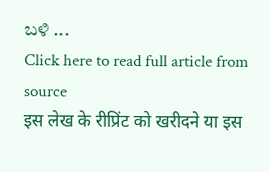ಬಳಿ ...
Click here to read full article from source
इस लेख के रीप्रिंट को खरीदने या इस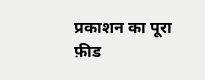प्रकाशन का पूरा फ़ीड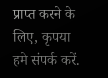प्राप्त करने के लिए, कृपया
हमे संपर्क करें.